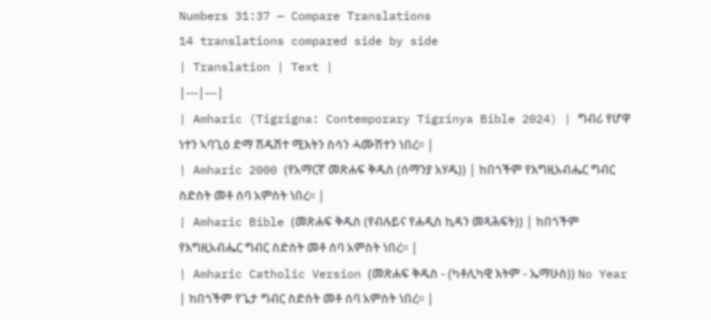Numbers 31:37 — Compare Translations
14 translations compared side by side
| Translation | Text |
|---|---|
| Amharic (Tigrigna: Contemporary Tigrinya Bible 2024) | ግብሪ የሆዋ ነተን ኣባጊዕ ድማ ሽዱሽተ ሚእትን ስሳን ሓሙሽተን ነበረ። |
| Amharic 2000 (የአማርኛ መጽሐፍ ቅዱስ (ሰማንያ አሃዱ)) | ከበጎችም የእግዚአብሔር ግብር ስድስት መቶ ሰባ አምስት ነበረ። |
| Amharic Bible (መጽሐፍ ቅዱስ (የብሉይና የሐዲስ ኪዳን መጻሕፍት)) | ከበጎችም የእግዚአብሔር ግብር ስድስት መቶ ሰባ አምስት ነበረ። |
| Amharic Catholic Version (መጽሐፍ ቅዱስ - (ካቶሊካዊ እትም - ኤማሁስ)) No Year | ከበጎችም የጌታ ግብር ስድስት መቶ ሰባ አምስት ነበረ። |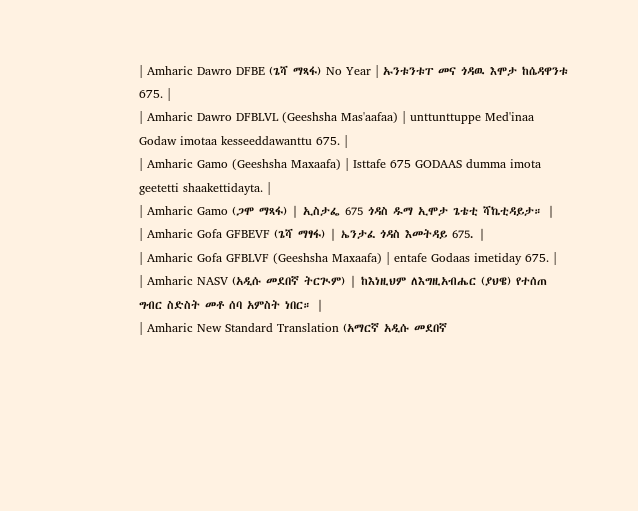| Amharic Dawro DFBE (ጌሻ ማጻፋ) No Year | ኡንቱንቱፐ መና ጎዳዉ እሞታ ከሴዳዋንቱ 675. |
| Amharic Dawro DFBLVL (Geeshsha Mas'aafaa) | unttunttuppe Med'inaa Godaw imotaa kesseeddawanttu 675. |
| Amharic Gamo (Geeshsha Maxaafa) | Isttafe 675 GODAAS dumma imota geetetti shaakettidayta. |
| Amharic Gamo (ጋሞ ማጻፋ) | ኢስታፌ 675 ጎዳስ ዱማ ኢሞታ ጌቴቲ ሻኬቲዳይታ። |
| Amharic Gofa GFBEVF (ጌሻ ማፃፋ) | ኤንታፈ ጎዳስ እመትዳይ 675. |
| Amharic Gofa GFBLVF (Geeshsha Maxaafa) | entafe Godaas imetiday 675. |
| Amharic NASV (አዲሱ መደበኛ ትርጒም) | ከእነዚህም ለእግዚአብሔር (ያህዌ) የተሰጠ ግብር ስድስት መቶ ሰባ አምስት ነበር። |
| Amharic New Standard Translation (አማርኛ አዲሱ መደበኛ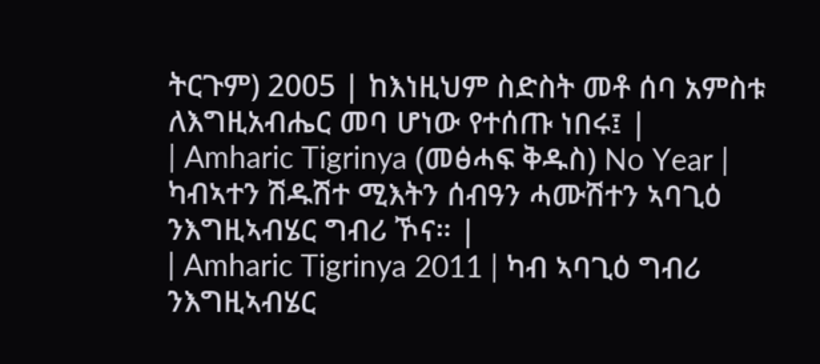ትርጉም) 2005 | ከእነዚህም ስድስት መቶ ሰባ አምስቱ ለእግዚአብሔር መባ ሆነው የተሰጡ ነበሩ፤ |
| Amharic Tigrinya (መፅሓፍ ቅዱስ) No Year | ካብኣተን ሽዱሽተ ሚእትን ሰብዓን ሓሙሽተን ኣባጊዕ ንእግዚኣብሄር ግብሪ ኾና። |
| Amharic Tigrinya 2011 | ካብ ኣባጊዕ ግብሪ ንእግዚኣብሄር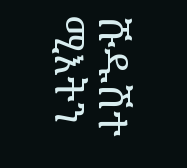ሹዱሽተ ሚእትን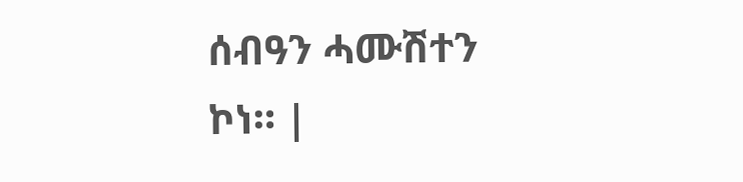ሰብዓን ሓሙሽተን ኮነ። |